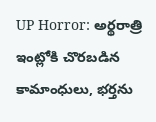UP Horror: అర్థరాత్రి ఇంట్లోకి చొరబడిన కామాంధులు, భర్తను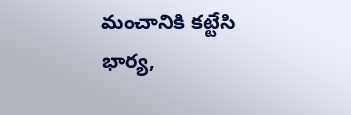మంచానికి కట్టేసి భార్య,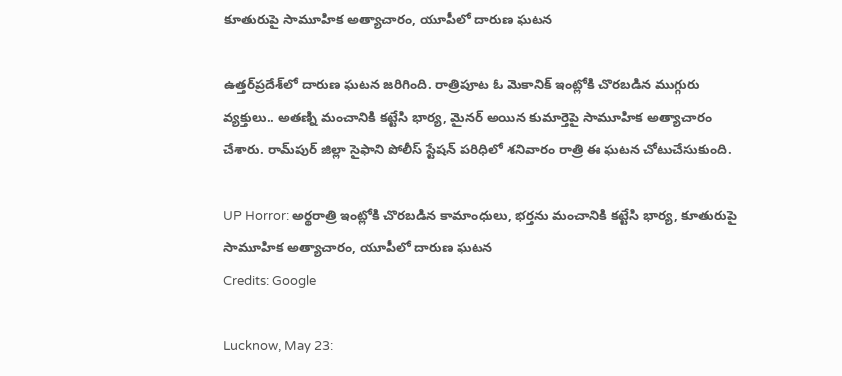కూతురుపై సామూహిక అత్యాచారం, యూపీలో దారుణ ఘటన

ఉత్తర్‌ప్రదేశ్‌లో దారుణ ఘటన జరిగింది. రాత్రిపూట ఓ మెకానిక్‌ ఇంట్లోకి చొరబడిన ముగ్గురు వ్యక్తులు.. అతణ్ని మంచానికి కట్టేసి భార్య, మైనర్‌ అయిన కుమార్తెపై సామూహిక అత్యాచారం చేశారు. రామ్‌పుర్‌ జిల్లా సైఫాని పోలీస్‌ స్టేషన్‌ పరిధిలో శనివారం రాత్రి ఈ ఘటన చోటుచేసుకుంది.

UP Horror: అర్థరాత్రి ఇంట్లోకి చొరబడిన కామాంధులు, భర్తను మంచానికి కట్టేసి భార్య, కూతురుపై సామూహిక అత్యాచారం, యూపీలో దారుణ ఘటన
Credits: Google

Lucknow, May 23: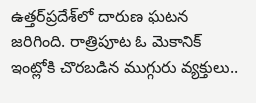ఉత్తర్‌ప్రదేశ్‌లో దారుణ ఘటన జరిగింది. రాత్రిపూట ఓ మెకానిక్‌ ఇంట్లోకి చొరబడిన ముగ్గురు వ్యక్తులు..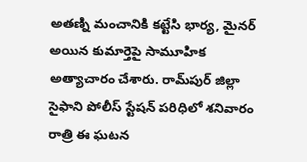అతణ్ని మంచానికి కట్టేసి భార్య, మైనర్‌ అయిన కుమార్తెపై సామూహిక అత్యాచారం చేశారు. రామ్‌పుర్‌ జిల్లా సైఫాని పోలీస్‌ స్టేషన్‌ పరిధిలో శనివారం రాత్రి ఈ ఘటన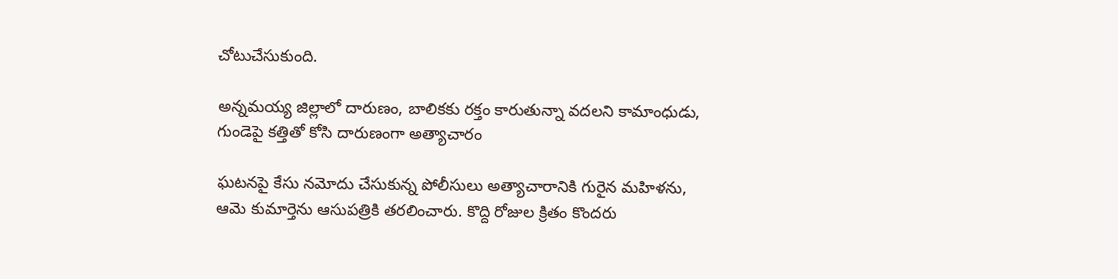చోటుచేసుకుంది.

అన్నమయ్య జిల్లాలో దారుణం, బాలికకు రక్తం కారుతున్నా వదలని కామాంధుడు, గుండెపై కత్తితో కోసి దారుణంగా అత్యాచారం

ఘటనపై కేసు నమోదు చేసుకున్న పోలీసులు అత్యాచారానికి గురైన మహిళను, ఆమె కుమార్తెను ఆసుపత్రికి తరలించారు. కొద్ది రోజుల క్రితం కొందరు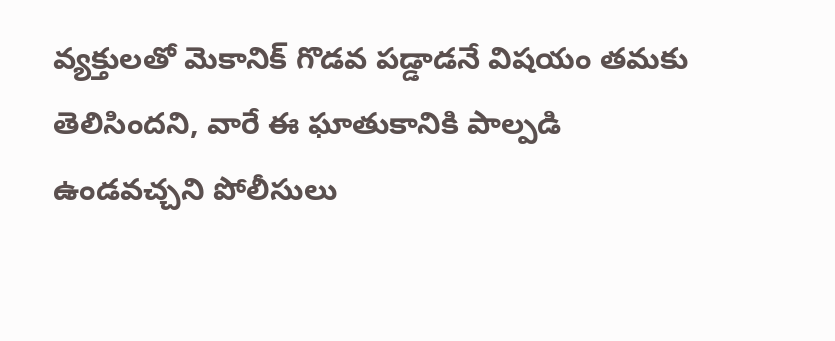వ్యక్తులతో మెకానిక్‌ గొడవ పడ్డాడనే విషయం తమకు తెలిసిందని, వారే ఈ ఘాతుకానికి పాల్పడి ఉండవచ్చని పోలీసులు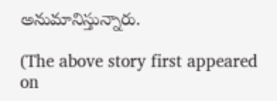అనుమానిస్తున్నారు.

(The above story first appeared on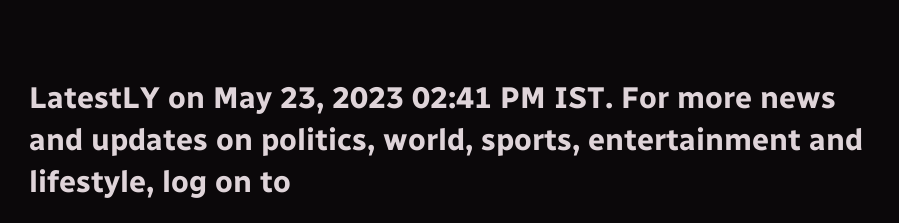LatestLY on May 23, 2023 02:41 PM IST. For more news and updates on politics, world, sports, entertainment and lifestyle, log on to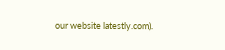our website latestly.com).